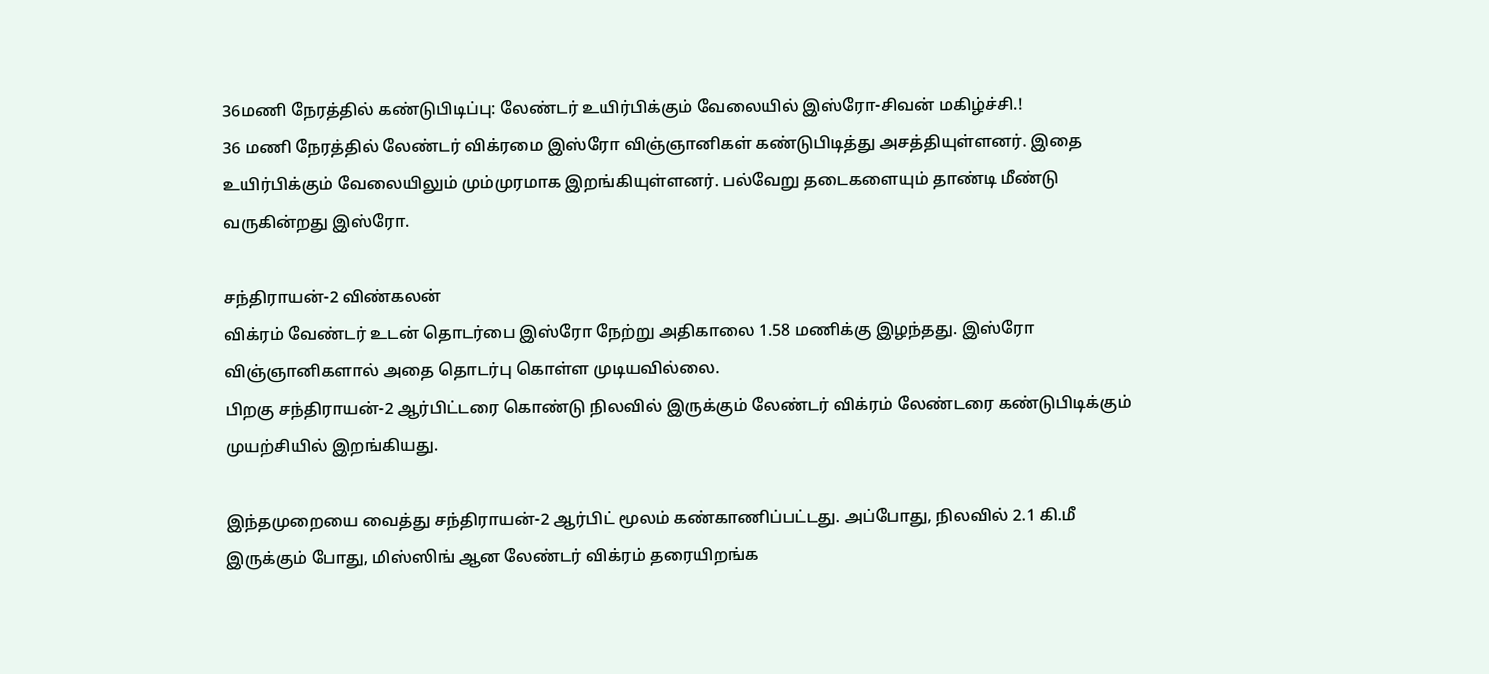36மணி நேரத்தில் கண்டுபிடிப்பு: லேண்டர் உயிர்பிக்கும் வேலையில் இஸ்ரோ-சிவன் மகிழ்ச்சி.!
36 மணி நேரத்தில் லேண்டர் விக்ரமை இஸ்ரோ விஞ்ஞானிகள் கண்டுபிடித்து அசத்தியுள்ளனர். இதை உயிர்பிக்கும் வேலையிலும் மும்முரமாக இறங்கியுள்ளனர். பல்வேறு தடைகளையும் தாண்டி மீண்டு வருகின்றது இஸ்ரோ.

சந்திராயன்-2 விண்கலன்
விக்ரம் வேண்டர் உடன் தொடர்பை இஸ்ரோ நேற்று அதிகாலை 1.58 மணிக்கு இழந்தது. இஸ்ரோ விஞ்ஞானிகளால் அதை தொடர்பு கொள்ள முடியவில்லை.
பிறகு சந்திராயன்-2 ஆர்பிட்டரை கொண்டு நிலவில் இருக்கும் லேண்டர் விக்ரம் லேண்டரை கண்டுபிடிக்கும் முயற்சியில் இறங்கியது.

இந்தமுறையை வைத்து சந்திராயன்-2 ஆர்பிட் மூலம் கண்காணிப்பட்டது. அப்போது, நிலவில் 2.1 கி.மீ இருக்கும் போது, மிஸ்ஸிங் ஆன லேண்டர் விக்ரம் தரையிறங்க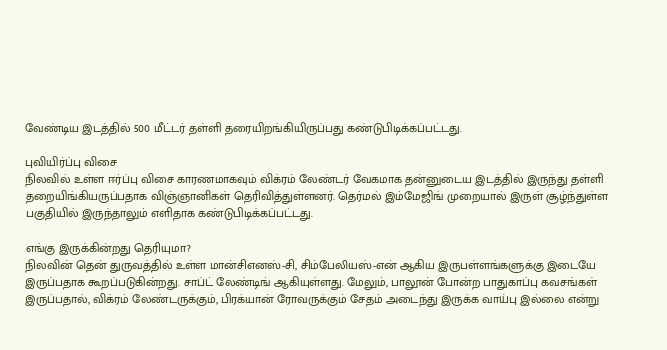வேண்டிய இடத்தில் 500 மீட்டர் தள்ளி தரையிறங்கியிருப்பது கண்டுபிடிக்கப்பட்டது.

புவியிர்ப்பு விசை
நிலவில் உள்ள ஈர்ப்பு விசை காரணமாகவும் விக்ரம் லேண்டர் வேகமாக தன்னுடைய இடத்தில் இருந்து தள்ளி தறையிங்கியருப்பதாக விஞ்ஞானிகள் தெரிவித்துள்ளனர். தெர்மல் இம்மேஜிங் முறையால் இருள் சூழ்ந்துள்ள பகுதியில் இருந்தாலும் எளிதாக கண்டுபிடிக்கப்பட்டது.

எங்கு இருக்கின்றது தெரியுமா?
நிலவின் தென் துருவத்தில் உள்ள மான்சிஎனஸ்-சி, சிம்பேலியஸ்-என் ஆகிய இருபள்ளங்களுக்கு இடையே இருப்பதாக கூறப்படுகின்றது. சாப்ட் லேண்டிங் ஆகியுள்ளது. மேலும், பாலூன் போன்ற பாதுகாப்பு கவசங்கள் இருப்பதால், விக்ரம் லேண்டருக்கும், பிரக்யான் ரோவருக்கும் சேதம் அடைந்து இருக்க வாய்பு இல்லை என்று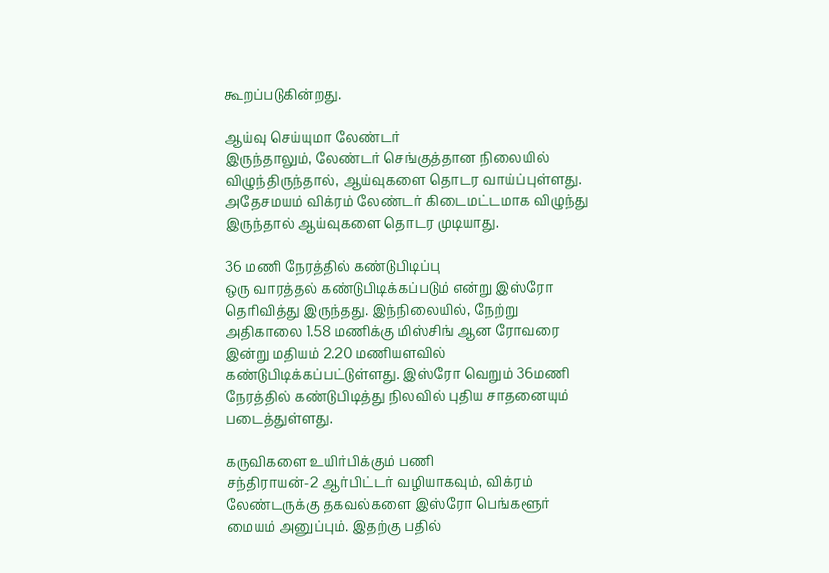கூறப்படுகின்றது.

ஆய்வு செய்யுமா லேண்டர்
இருந்தாலும், லேண்டர் செங்குத்தான நிலையில் விழுந்திருந்தால், ஆய்வுகளை தொடர வாய்ப்புள்ளது. அதேசமயம் விக்ரம் லேண்டர் கிடைமட்டமாக விழுந்து இருந்தால் ஆய்வுகளை தொடர முடியாது.

36 மணி நேரத்தில் கண்டுபிடிப்பு
ஒரு வாரத்தல் கண்டுபிடிக்கப்படும் என்று இஸ்ரோ தெரிவித்து இருந்தது. இந்நிலையில், நேற்று அதிகாலை 1.58 மணிக்கு மிஸ்சிங் ஆன ரோவரை இன்று மதியம் 2.20 மணியளவில் கண்டுபிடிக்கப்பட்டுள்ளது. இஸ்ரோ வெறும் 36மணி நேரத்தில் கண்டுபிடித்து நிலவில் புதிய சாதனையும் படைத்துள்ளது.

கருவிகளை உயிர்பிக்கும் பணி
சந்திராயன்-2 ஆர்பிட்டர் வழியாகவும், விக்ரம் லேண்டருக்கு தகவல்களை இஸ்ரோ பெங்களூர் மையம் அனுப்பும். இதற்கு பதில்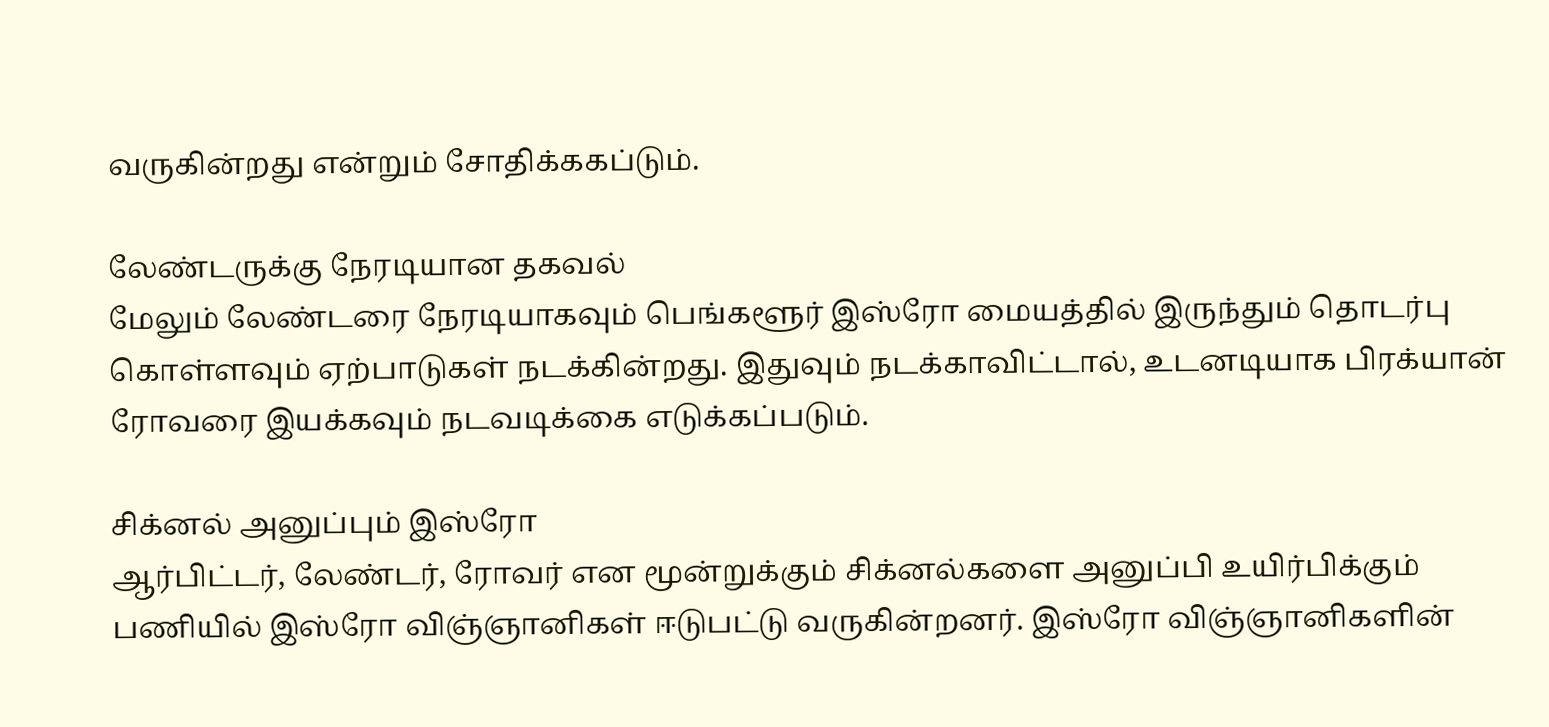வருகின்றது என்றும் சோதிக்ககப்டும்.

லேண்டருக்கு நேரடியான தகவல்
மேலும் லேண்டரை நேரடியாகவும் பெங்களூர் இஸ்ரோ மையத்தில் இருந்தும் தொடர்பு கொள்ளவும் ஏற்பாடுகள் நடக்கின்றது. இதுவும் நடக்காவிட்டால், உடனடியாக பிரக்யான் ரோவரை இயக்கவும் நடவடிக்கை எடுக்கப்படும்.

சிக்னல் அனுப்பும் இஸ்ரோ
ஆர்பிட்டர், லேண்டர், ரோவர் என மூன்றுக்கும் சிக்னல்களை அனுப்பி உயிர்பிக்கும் பணியில் இஸ்ரோ விஞ்ஞானிகள் ஈடுபட்டு வருகின்றனர். இஸ்ரோ விஞ்ஞானிகளின்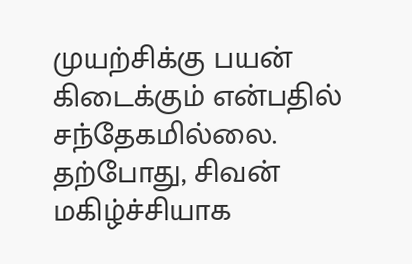முயற்சிக்கு பயன் கிடைக்கும் என்பதில் சந்தேகமில்லை. தற்போது, சிவன் மகிழ்ச்சியாக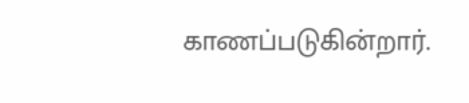காணப்படுகின்றார்.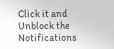Click it and Unblock the Notifications